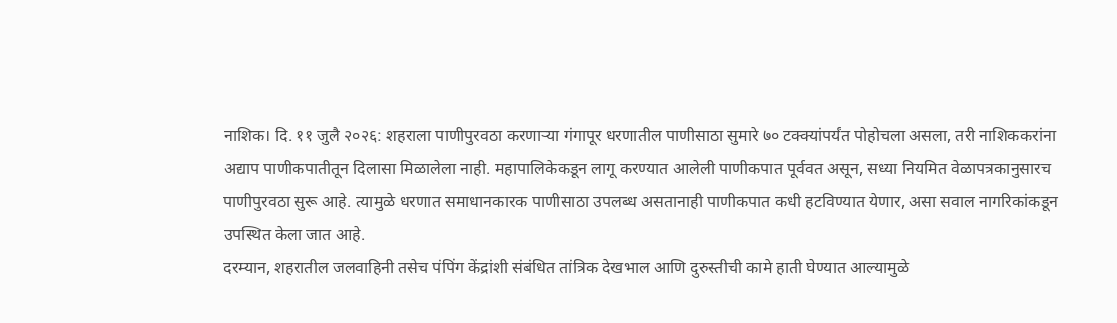नाशिक। दि. ११ जुलै २०२६: शहराला पाणीपुरवठा करणाऱ्या गंगापूर धरणातील पाणीसाठा सुमारे ७० टक्क्यांपर्यंत पोहोचला असला, तरी नाशिककरांना अद्याप पाणीकपातीतून दिलासा मिळालेला नाही. महापालिकेकडून लागू करण्यात आलेली पाणीकपात पूर्ववत असून, सध्या नियमित वेळापत्रकानुसारच पाणीपुरवठा सुरू आहे. त्यामुळे धरणात समाधानकारक पाणीसाठा उपलब्ध असतानाही पाणीकपात कधी हटविण्यात येणार, असा सवाल नागरिकांकडून उपस्थित केला जात आहे.
दरम्यान, शहरातील जलवाहिनी तसेच पंपिंग केंद्रांशी संबंधित तांत्रिक देखभाल आणि दुरुस्तीची कामे हाती घेण्यात आल्यामुळे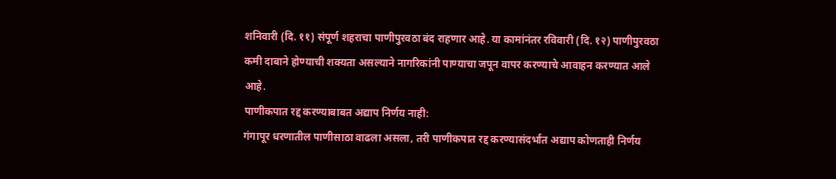शनिवारी (दि. ११) संपूर्ण शहराचा पाणीपुरवठा बंद राहणार आहे. या कामांनंतर रविवारी (दि. १२) पाणीपुरवठा कमी दाबाने होण्याची शक्यता असल्याने नागरिकांनी पाण्याचा जपून वापर करण्याचे आवाहन करण्यात आले आहे.
पाणीकपात रद्द करण्याबाबत अद्याप निर्णय नाही:
गंगापूर धरणातील पाणीसाठा वाढला असला, तरी पाणीकपात रद्द करण्यासंदर्भात अद्याप कोणताही निर्णय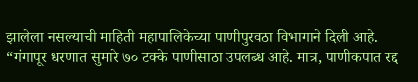झालेला नसल्याची माहिती महापालिकेच्या पाणीपुरवठा विभागाने दिली आहे.
“गंगापूर धरणात सुमारे ७० टक्के पाणीसाठा उपलब्ध आहे. मात्र, पाणीकपात रद्द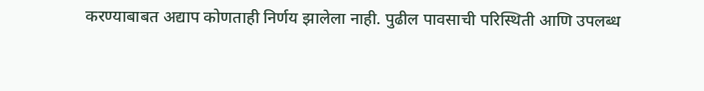करण्याबाबत अद्याप कोणताही निर्णय झालेला नाही. पुढील पावसाची परिस्थिती आणि उपलब्ध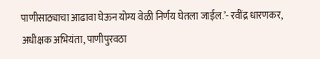पाणीसाठ्याचा आढावा घेऊन योग्य वेळी निर्णय घेतला जाईल.’- रवींद्र धारणकर, अधीक्षक अभियंता, पाणीपुरवठा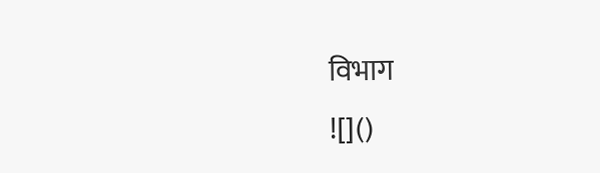विभाग
![]()